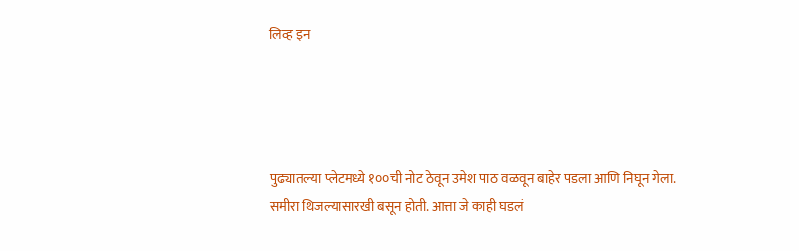लिव्ह इन




पुढ्यातल्या प्लेटमध्ये १००ची नोट ठेवून उमेश पाठ वळवून बाहेर पडला आणि निघून गेला. समीरा थिजल्यासारखी बसून होती. आत्ता जे काही घडलं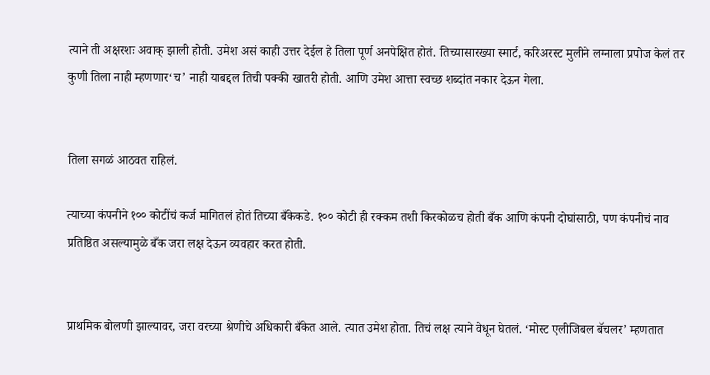त्याने ती अक्षरशः अवाक् झाली होती. उमेश असं काही उत्तर देईल हे तिला पूर्ण अनपेक्षित होतं. तिच्यासारख्या स्मार्ट, करिअरस्ट मुलीने लग्नाला प्रपोज केलं तर कुणी तिला नाही म्हणणार‘च’ नाही याबद्दल तिची पक्की खातरी होती. आणि उमेश आत्ता स्वच्छ शब्दांत नकार देऊन गेला.


तिला सगळं आठवत राहिलं.

त्याच्या कंपनीने १०० कोटींचं कर्ज मागितलं होतं तिच्या बँकेकडे. १०० कोटी ही रक्कम तशी किरकोळच होती बँक आणि कंपनी दोघांसाठी, पण कंपनीचं नाव प्रतिष्ठित असल्यामुळे बँक जरा लक्ष देऊन व्यवहार करत होती.


प्राथमिक बोलणी झाल्यावर, जरा वरच्या श्रेणीचे अधिकारी बँकेत आले. त्यात उमेश होता. तिचं लक्ष त्याने वेधून घेतलं. ‘मोस्ट एलीजिबल बॅचलर’ म्हणतात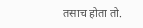तसाच होता तो.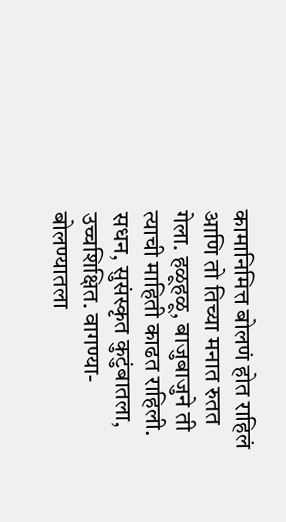कामानिमित्त बोलणं होत राहिलं आणि तो तिच्या मनात रुतत गेला. हळूहळू, बाजुबाजुने ती त्याची माहिती काढत राहिली. सधन, सुसंस्कृत कुटुंबातला, उच्चशिक्षित. वागण्या-बोलण्यातला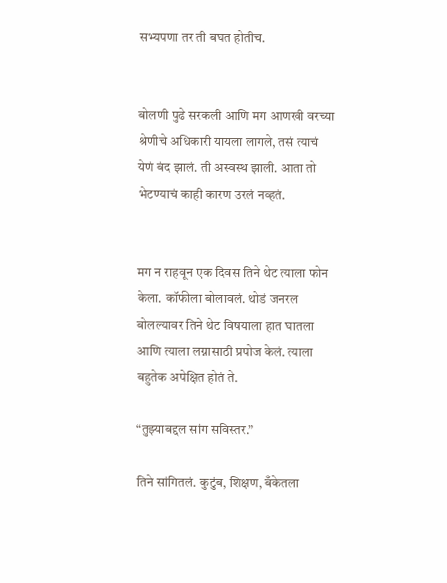सभ्यपणा तर ती बघत होतीच.


बोलणी पुढे सरकली आणि मग आणखी वरच्या श्रेणीचे अधिकारी यायला लागले, तसं त्याचं येणं बंद झालं. ती अस्वस्थ झाली. आता तो भेटण्याचं काही कारण उरलं नव्हतं.


मग न राहवून एक दिवस तिने थेट त्याला फोन केला. कॉफीला बोलावलं. थोडं जनरल बोलल्यावर तिने थेट विषयाला हात घातला आणि त्याला लग्नासाठी प्रपोज केलं. त्याला बहुतेक अपेक्षित होतं ते.

“तुझ्याबद्दल सांग सविस्तर.”

तिने सांगितलं. कुटुंब, शिक्षण, बँकेतला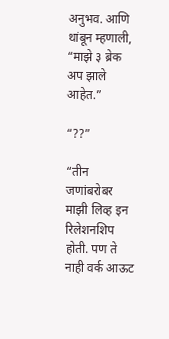अनुभव. आणि थांबून म्हणाली, “माझे ३ ब्रेक अप झाले आहेत.”

“??”

“तीन जणांबरोबर माझी लिव्ह इन रिलेशनशिप होती. पण ते नाही वर्क आऊट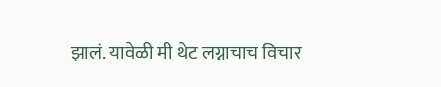झालं. यावेळी मी थेट लग्नाचाच विचार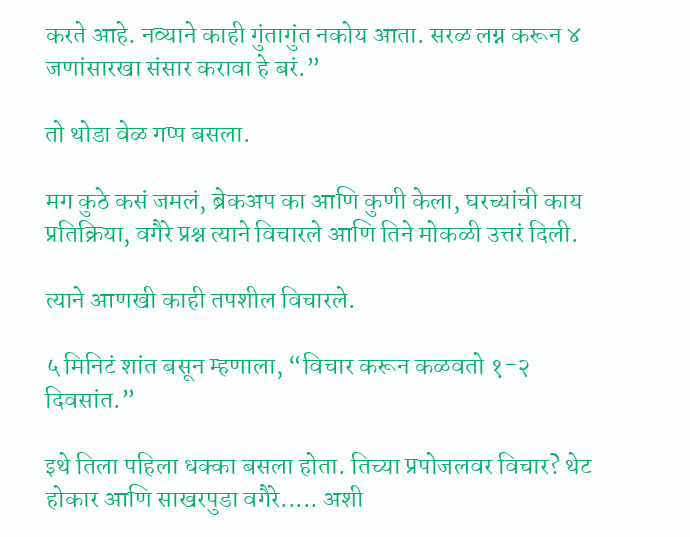करते आहे. नव्याने काही गुंतागुंत नकोय आता. सरळ लग्न करून ४ जणांसारखा संसार करावा हे बरं.”

तो थोडा वेळ गप्प बसला.

मग कुठे कसं जमलं, ब्रेकअप का आणि कुणी केला, घरच्यांची काय प्रतिक्रिया, वगैरे प्रश्न त्याने विचारले आणि तिने मोकळी उत्तरं दिली.

त्याने आणखी काही तपशील विचारले.

५ मिनिटं शांत बसून म्हणाला, “विचार करून कळवतो १-२ दिवसांत.”

इथे तिला पहिला धक्का बसला होता. तिच्या प्रपोजलवर विचार? थेट होकार आणि साखरपुडा वगैरे..... अशी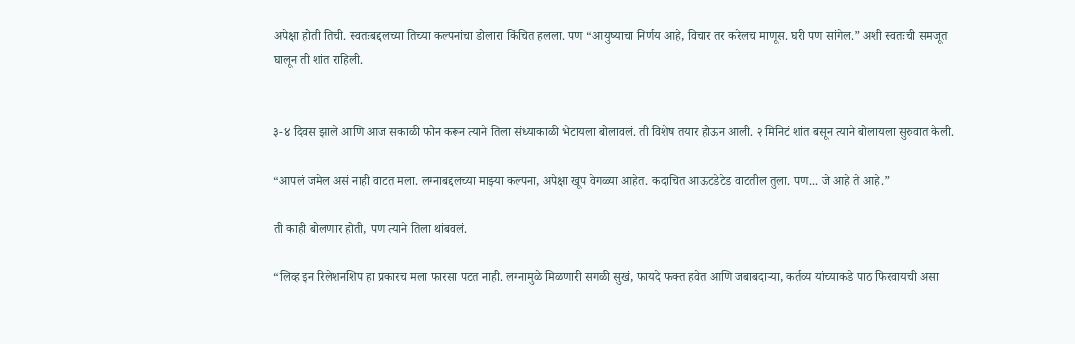अपेक्षा होती तिची. स्वतःबद्दलच्या तिच्या कल्पनांचा डोलारा किंचित हलला. पण “आयुष्याचा निर्णय आहे, विचार तर करेलच माणूस. घरी पण सांगेल.” अशी स्वतःची समजूत घालून ती शांत राहिली.


३-४ दिवस झाले आणि आज सकाळी फोन करून त्याने तिला संध्याकाळी भेटायला बोलावलं. ती विशेष तयार होऊन आली. २ मिनिटं शांत बसून त्याने बोलायला सुरुवात केली.

“आपलं जमेल असं नाही वाटत मला. लग्नाबद्दलच्या माझ्या कल्पना, अपेक्षा खूप वेगळ्या आहेत. कदाचित आऊटडेटेड वाटतील तुला. पण... जे आहे ते आहे.”

ती काही बोलणार होती, पण त्याने तिला थांबवलं.

“लिव्ह इन रिलेशनशिप हा प्रकारच मला फारसा पटत नाही. लग्नामुळे मिळणारी सगळी सुखं, फायदे फक्त हवेत आणि जबाबदाऱ्या, कर्तव्य यांच्याकडे पाठ फिरवायची असा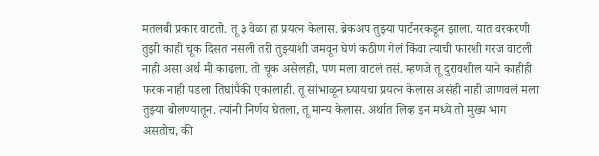मतलबी प्रकार वाटतो. तू ३ वेळा हा प्रयत्न केलास. ब्रेकअप तुझ्या पार्टनरकडून झाला. यात वरकरणी तुझी काही चूक दिसत नसली तरी तुझ्याशी जमवून घेणं कठीण गेलं किंवा त्याची फारशी गरज वाटली नाही असा अर्थ मी काढला. तो चूक असेलही, पण मला वाटलं तसं. म्हणजे तू दुरावशील याने काहीही फरक नाही पडला तिघांपैकी एकालाही. तू सांभाळून घ्यायचा प्रयत्न केलास असंही नाही जाणवलं मला तुझ्या बोलण्यातून. त्यांनी निर्णय घेतला, तू मान्य केलास. अर्थात लिव्ह इन मध्ये तो मुख्य भाग असतोच, की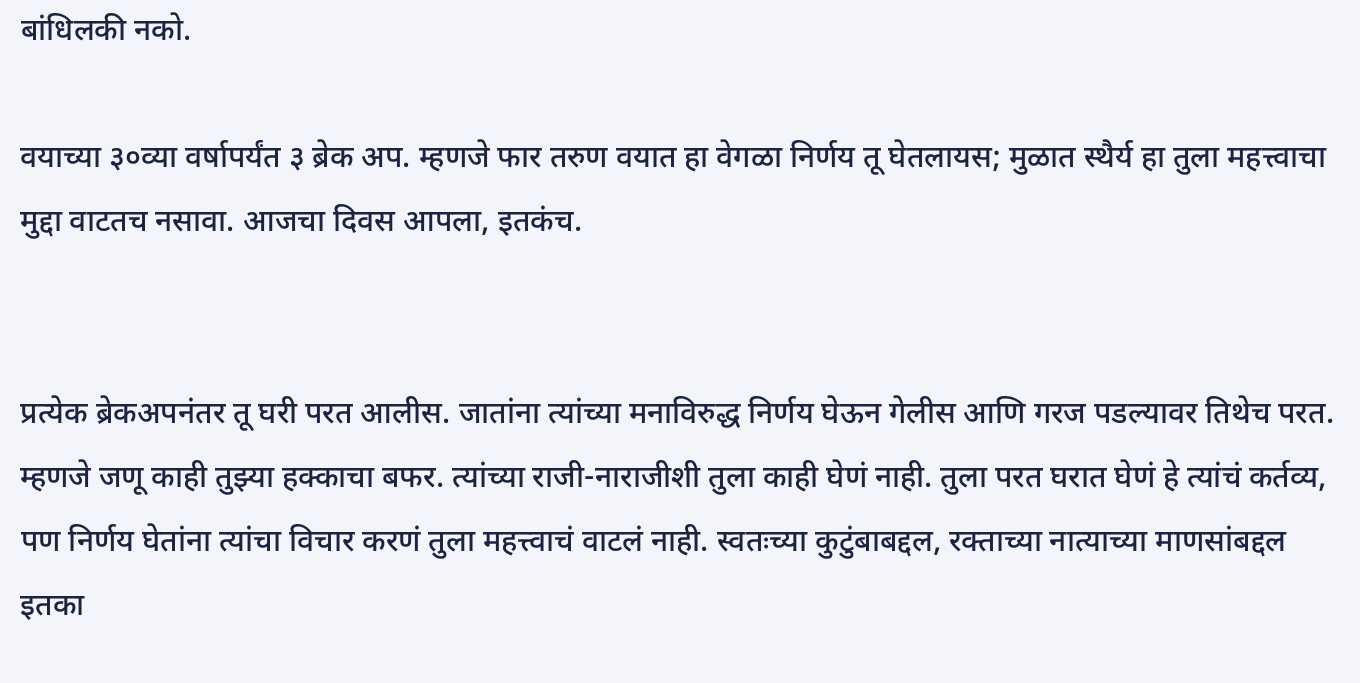बांधिलकी नको.

वयाच्या ३०व्या वर्षापर्यंत ३ ब्रेक अप. म्हणजे फार तरुण वयात हा वेगळा निर्णय तू घेतलायस; मुळात स्थैर्य हा तुला महत्त्वाचा मुद्दा वाटतच नसावा. आजचा दिवस आपला, इतकंच.


प्रत्येक ब्रेकअपनंतर तू घरी परत आलीस. जातांना त्यांच्या मनाविरुद्ध निर्णय घेऊन गेलीस आणि गरज पडल्यावर तिथेच परत. म्हणजे जणू काही तुझ्या हक्काचा बफर. त्यांच्या राजी-नाराजीशी तुला काही घेणं नाही. तुला परत घरात घेणं हे त्यांचं कर्तव्य, पण निर्णय घेतांना त्यांचा विचार करणं तुला महत्त्वाचं वाटलं नाही. स्वतःच्या कुटुंबाबद्दल, रक्ताच्या नात्याच्या माणसांबद्दल इतका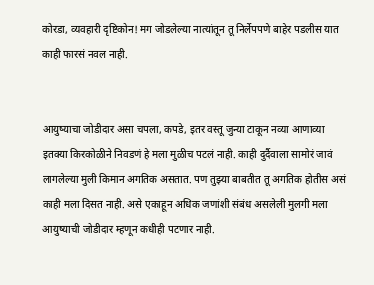कोरडा, व्यवहारी दृष्टिकोन! मग जोडलेल्या नात्यांतून तू निर्लेपपणे बाहेर पडलीस यात काही फारसं नवल नाही.


आयुष्याचा जोडीदार असा चपला, कपडे, इतर वस्तू जुन्या टाकून नव्या आणाव्या इतक्या किरकोळीने निवडणं हे मला मुळीच पटलं नाही. काही दुर्दैवाला सामोरं जावं लागलेल्या मुली किमान अगतिक असतात. पण तुझ्या बाबतीत तू अगतिक होतीस असं काही मला दिसत नाही. असे एकाहून अधिक जणांशी संबंध असलेली मुलगी मला आयुष्याची जोडीदार म्हणून कधीही पटणार नाही.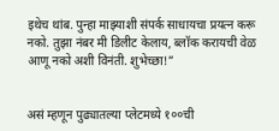इथेच थांब. पुन्हा माझ्याशी संपर्क साधायचा प्रयत्न करू नको. तुझा नंबर मी डिलीट केलाय, ब्लॉक करायची वेळ आणू नको अशी विनंती. शुभेच्छा!”


असं म्हणून पुढ्यातल्या प्लेटमध्ये १००ची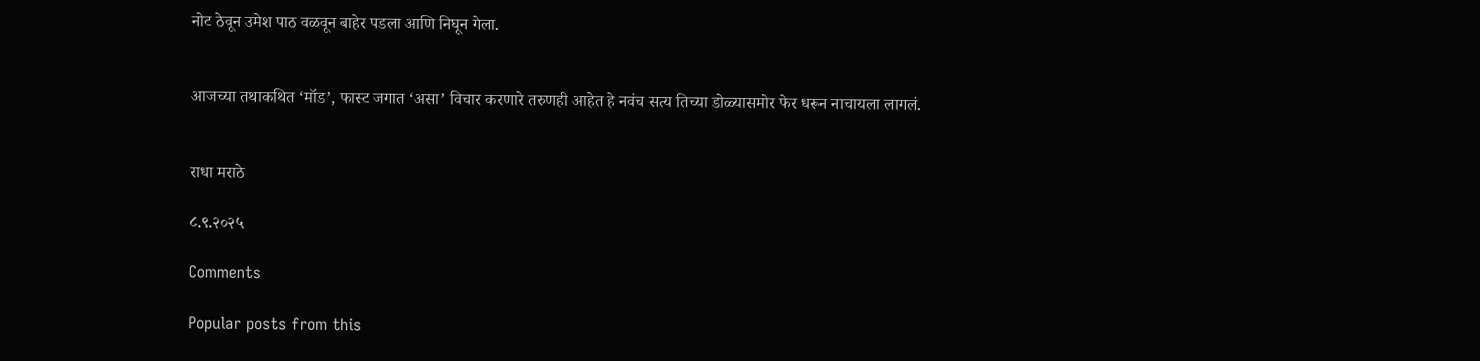नोट ठेवून उमेश पाठ वळवून बाहेर पडला आणि निघून गेला.


आजच्या तथाकथित ‘मॉड’, फास्ट जगात ‘असा’ विचार करणारे तरुणही आहेत हे नवंच सत्य तिच्या डोळ्यासमोर फेर धरून नाचायला लागलं.


राधा मराठे

८.९.२०२५

Comments

Popular posts from this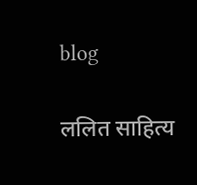blog

ललित साहित्य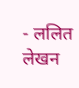- ललित लेखन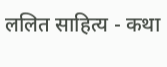ललित साहित्य - कथा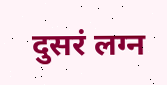दुसरं लग्न